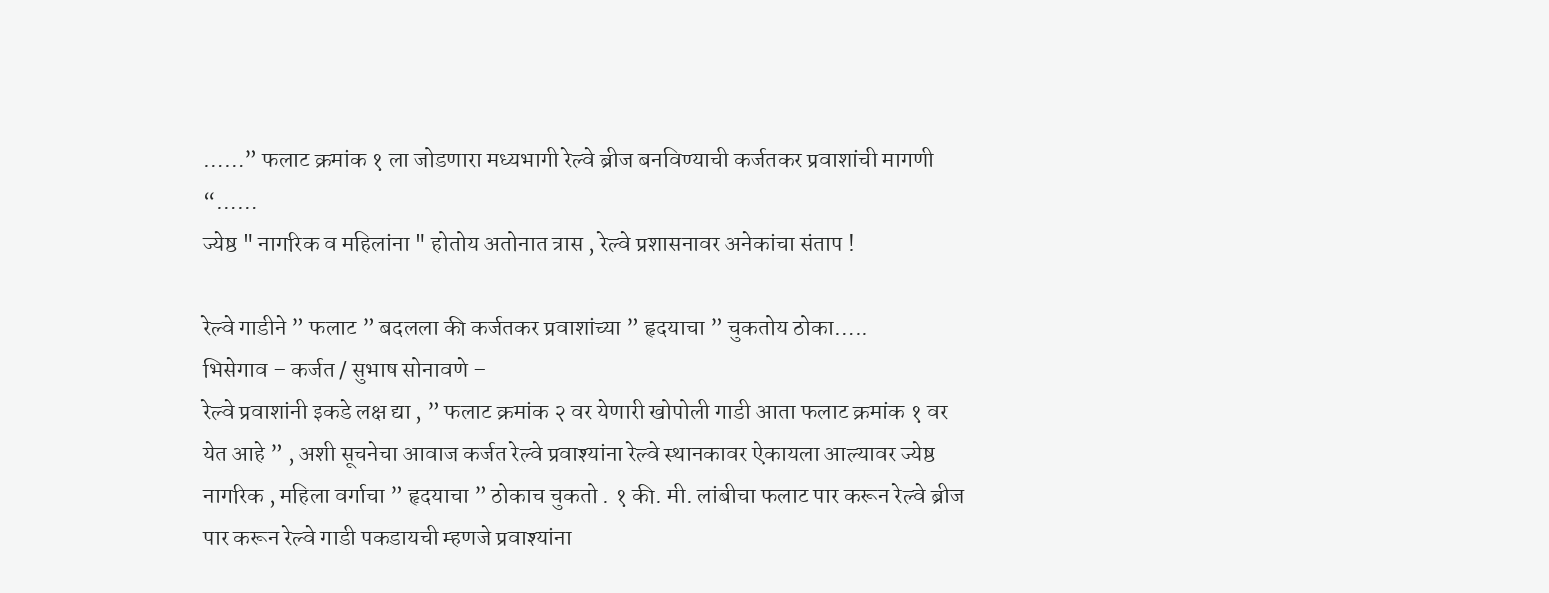……” फलाट क्रमांक १ ला जोडणारा मध्यभागी रेल्वे ब्रीज बनविण्याची कर्जतकर प्रवाशांची मागणी “……
ज्येष्ठ " नागरिक व महिलांना " होतोय अतोनात त्रास , रेल्वे प्रशासनावर अनेकांचा संताप !

रेल्वे गाडीने ” फलाट ” बदलला की कर्जतकर प्रवाशांच्या ” हृदयाचा ” चुकतोय ठोका…..
भिसेगाव – कर्जत / सुभाष सोनावणे –
रेल्वे प्रवाशांनी इकडे लक्ष द्या , ” फलाट क्रमांक २ वर येणारी खोपोली गाडी आता फलाट क्रमांक १ वर येत आहे ” , अशी सूचनेचा आवाज कर्जत रेल्वे प्रवाश्यांना रेल्वे स्थानकावर ऐकायला आल्यावर ज्येष्ठ नागरिक , महिला वर्गाचा ” हृदयाचा ” ठोकाच चुकतो . १ की. मी. लांबीचा फलाट पार करून रेल्वे ब्रीज पार करून रेल्वे गाडी पकडायची म्हणजे प्रवाश्यांना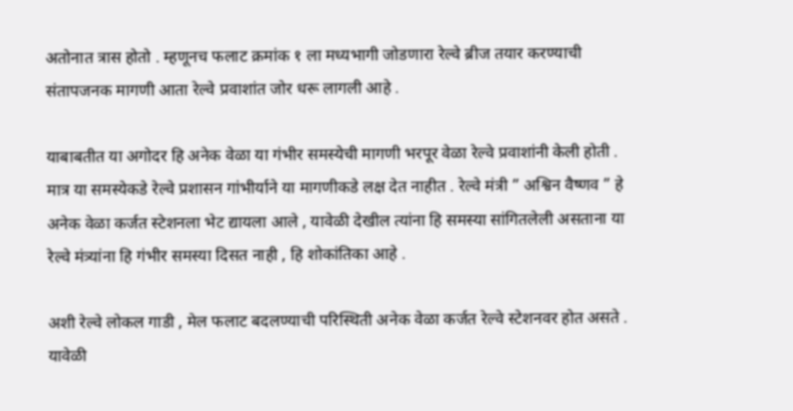अतोनात त्रास होतो . म्हणूनच फलाट क्रमांक १ ला मध्यभागी जोडणारा रेल्वे ब्रीज तयार करण्याची संतापजनक मागणी आता रेल्वे प्रवाशांत जोर धरू लागली आहे .

याबाबतीत या अगोदर हि अनेक वेळा या गंभीर समस्येची मागणी भरपूर वेळा रेल्वे प्रवाशांनी केली होती . मात्र या समस्येकडे रेल्वे प्रशासन गांभीर्याने या मागणीकडे लक्ष देत नाहीत . रेल्वे मंत्री ” अश्विन वैष्णव ” हे अनेक वेळा कर्जत स्टेशनला भेट द्यायला आले , यावेळी देखील त्यांना हि समस्या सांगितलेली असताना या रेल्वे मंत्र्यांना हि गंभीर समस्या दिसत नाही , हि शोकांतिका आहे .

अशी रेल्वे लोकल गाडी , मेल फलाट बदलण्याची परिस्थिती अनेक वेळा कर्जत रेल्वे स्टेशनवर होत असते . यावेळी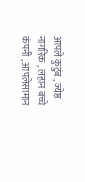आपले कुटुंब , ज्येष्ठ नागरिक , लहान बच्चे कंपनी , आपलेसामान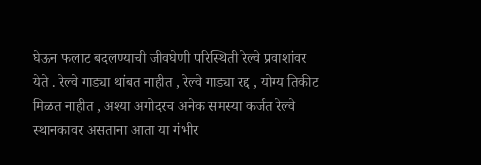घेऊन फलाट बदलण्याची जीवघेणी परिस्थिती रेल्वे प्रवाशांवर येते . रेल्वे गाड्या थांबत नाहीत , रेल्वे गाड्या रद्द , योग्य तिकीट मिळत नाहीत , अश्या अगोदरच अनेक समस्या कर्जत रेल्वे स्थानकावर असताना आता या गंभीर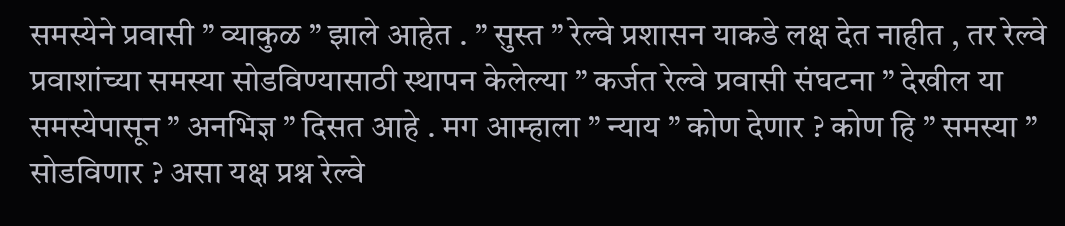समस्येने प्रवासी ” व्याकुळ ” झाले आहेत . ” सुस्त ” रेल्वे प्रशासन याकडे लक्ष देत नाहीत , तर रेल्वे प्रवाशांच्या समस्या सोडविण्यासाठी स्थापन केलेल्या ” कर्जत रेल्वे प्रवासी संघटना ” देखील या समस्येपासून ” अनभिज्ञ ” दिसत आहे . मग आम्हाला ” न्याय ” कोण देणार ? कोण हि ” समस्या ” सोडविणार ? असा यक्ष प्रश्न रेल्वे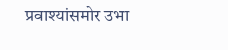प्रवाश्यांसमोर उभा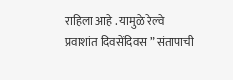राहिला आहे . यामुळे रेल्वे प्रवाशांत दिवसेंदिवस ” संतापाची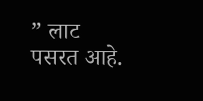” लाट पसरत आहे.